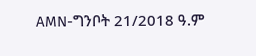AMN-ግንቦት 21/2018 ዓ.ም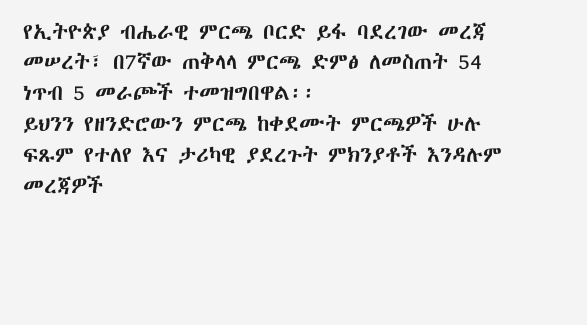የኢትዮጵያ ብሔራዊ ምርጫ ቦርድ ይፋ ባደረገው መረጃ መሠረት፣ በ7ኛው ጠቅላላ ምርጫ ድምፅ ለመስጠት 54 ነጥብ 5 መራጮች ተመዝግበዋል፡፡
ይህንን የዘንድሮውን ምርጫ ከቀደሙት ምርጫዎች ሁሉ ፍጹም የተለየ እና ታሪካዊ ያደረጉት ምክንያቶች እንዳሉም መረጃዎች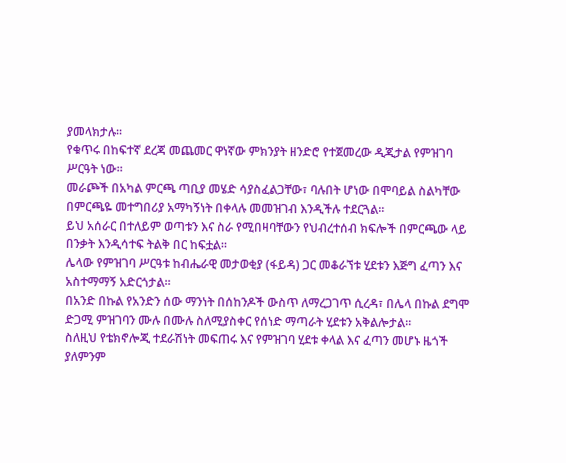ያመላክታሉ፡፡
የቁጥሩ በከፍተኛ ደረጃ መጨመር ዋነኛው ምክንያት ዘንድሮ የተጀመረው ዲጂታል የምዝገባ ሥርዓት ነው።
መራጮች በአካል ምርጫ ጣቢያ መሄድ ሳያስፈልጋቸው፣ ባሉበት ሆነው በሞባይል ስልካቸው በምርጫዬ መተግበሪያ አማካኝነት በቀላሉ መመዝገብ እንዲችሉ ተደርጓል፡፡
ይህ አሰራር በተለይም ወጣቱን እና ስራ የሚበዛባቸውን የህብረተሰብ ክፍሎች በምርጫው ላይ በንቃት እንዲሳተፍ ትልቅ በር ከፍቷል።
ሌላው የምዝገባ ሥርዓቱ ከብሔራዊ መታወቂያ (ፋይዳ) ጋር መቆራኘቱ ሂደቱን እጅግ ፈጣን እና አስተማማኝ አድርጎታል።
በአንድ በኩል የአንድን ሰው ማንነት በሰከንዶች ውስጥ ለማረጋገጥ ሲረዳ፣ በሌላ በኩል ደግሞ ድጋሚ ምዝገባን ሙሉ በሙሉ ስለሚያስቀር የሰነድ ማጣራት ሂደቱን አቅልሎታል።
ስለዚህ የቴክኖሎጂ ተደራሽነት መፍጠሩ እና የምዝገባ ሂደቱ ቀላል እና ፈጣን መሆኑ ዜጎች ያለምንም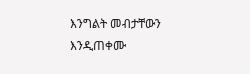እንግልት መብታቸውን እንዲጠቀሙ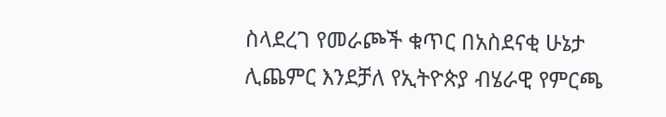ስላደረገ የመራጮች ቁጥር በአስደናቂ ሁኔታ ሊጨምር እንደቻለ የኢትዮጵያ ብሄራዊ የምርጫ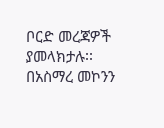ቦርድ መረጃዎች ያመላክታሉ፡፡
በአስማረ መኮንን